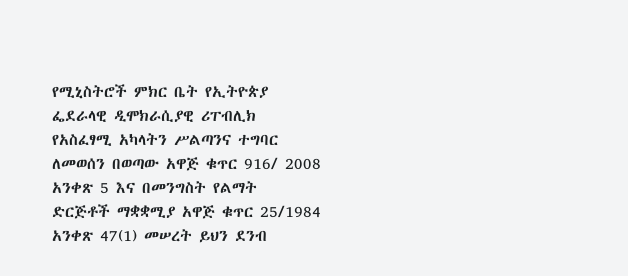የሚኒስትሮች ምክር ቤት የኢትዮጵያ ፌደራላዊ ዲሞክራሲያዊ ሪፐብሊክ የአስፈፃሚ አካላትን ሥልጣንና ተግባር ለመወሰን በወጣው አዋጅ ቁጥር 916/ 2008 አንቀጽ 5 እና በመንግስት የልማት ድርጅቶች ማቋቋሚያ አዋጅ ቁጥር 25/1984 አንቀጽ 47(1) መሠረት ይህን ደንብ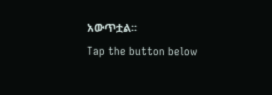አውጥቷል፡፡
Tap the button below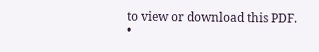to view or download this PDF.
•